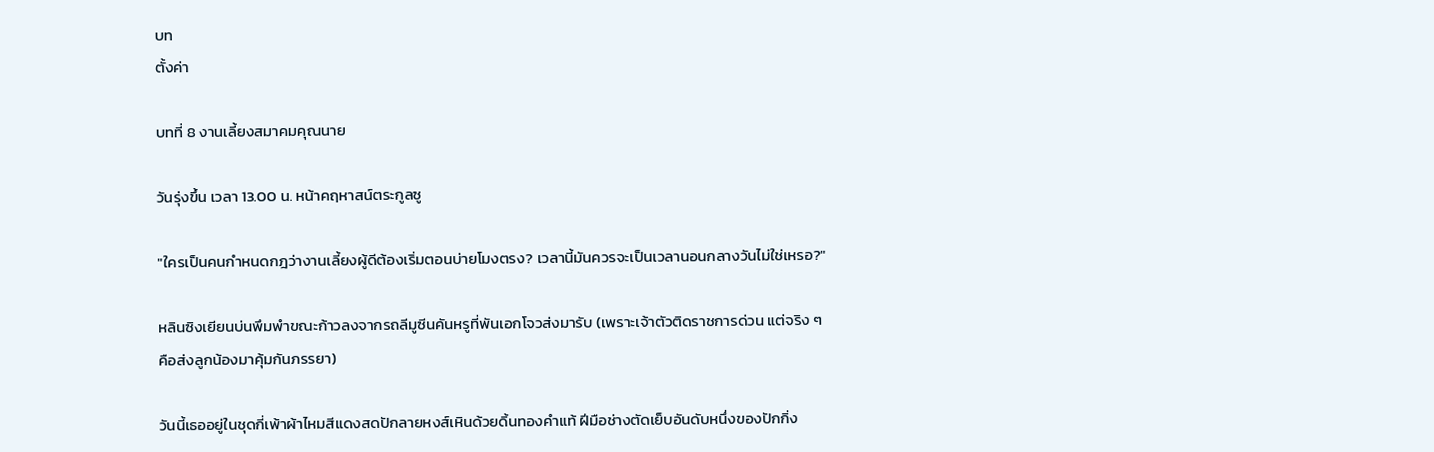บท
ตั้งค่า

บทที่ 8 งานเลี้ยงสมาคมคุณนาย

วันรุ่งขึ้น เวลา 13.00 น. หน้าคฤหาสน์ตระกูลซู

"ใครเป็นคนกำหนดกฎว่างานเลี้ยงผู้ดีต้องเริ่มตอนบ่ายโมงตรง? เวลานี้มันควรจะเป็นเวลานอนกลางวันไม่ใช่เหรอ?"

หลินซิงเยียนบ่นพึมพำขณะก้าวลงจากรถลีมูซีนคันหรูที่พันเอกโจวส่งมารับ (เพราะเจ้าตัวติดราชการด่วน แต่จริง ๆ คือส่งลูกน้องมาคุ้มกันภรรยา)

วันนี้เธออยู่ในชุดกี่เพ้าผ้าไหมสีแดงสดปักลายหงส์เหินด้วยดิ้นทองคำแท้ ฝีมือช่างตัดเย็บอันดับหนึ่งของปักกิ่ง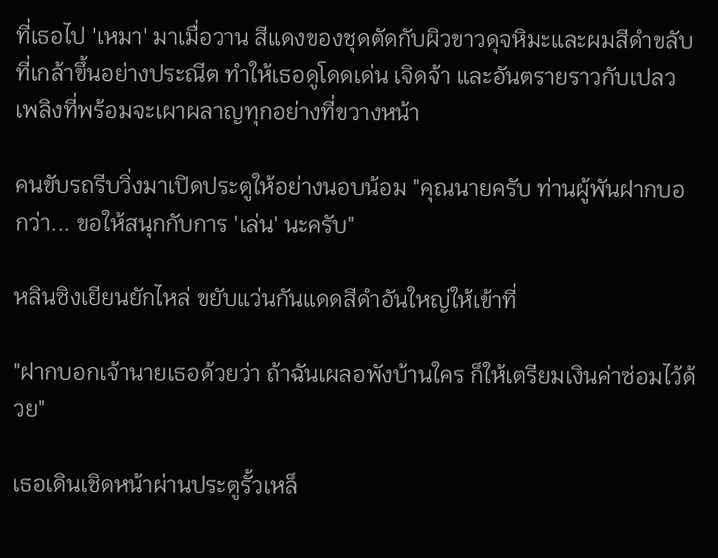ที่เธอไป 'เหมา' มาเมื่อวาน สีแดงของชุดตัดกับผิวขาวดุจหิมะและผมสีดำขลับที่เกล้าขึ้นอย่างประณีต ทำให้เธอดูโดดเด่น เจิดจ้า และอันตรายราวกับเปลวเพลิงที่พร้อมจะเผาผลาญทุกอย่างที่ขวางหน้า

คนขับรถรีบวิ่งมาเปิดประตูให้อย่างนอบน้อม "คุณนายครับ ท่านผู้พันฝากบอกว่า... ขอให้สนุกกับการ 'เล่น' นะครับ"

หลินซิงเยียนยักไหล่ ขยับแว่นกันแดดสีดำอันใหญ่ให้เข้าที่

"ฝากบอกเจ้านายเธอด้วยว่า ถ้าฉันเผลอพังบ้านใคร ก็ให้เตรียมเงินค่าซ่อมไว้ด้วย"

เธอเดินเชิดหน้าผ่านประตูรั้วเหล็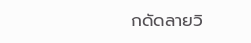กดัดลายวิ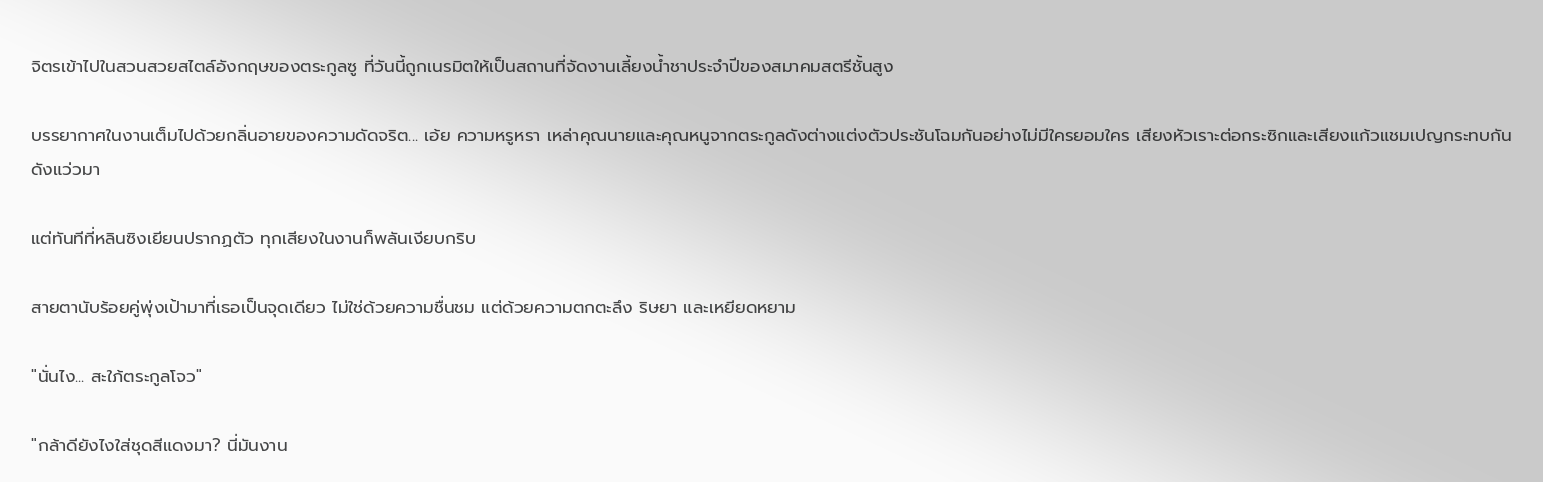จิตรเข้าไปในสวนสวยสไตล์อังกฤษของตระกูลซู ที่วันนี้ถูกเนรมิตให้เป็นสถานที่จัดงานเลี้ยงน้ำชาประจำปีของสมาคมสตรีชั้นสูง

บรรยากาศในงานเต็มไปด้วยกลิ่นอายของความดัดจริต... เอ้ย ความหรูหรา เหล่าคุณนายและคุณหนูจากตระกูลดังต่างแต่งตัวประชันโฉมกันอย่างไม่มีใครยอมใคร เสียงหัวเราะต่อกระซิกและเสียงแก้วแชมเปญกระทบกันดังแว่วมา

แต่ทันทีที่หลินซิงเยียนปรากฏตัว ทุกเสียงในงานก็พลันเงียบกริบ

สายตานับร้อยคู่พุ่งเป้ามาที่เธอเป็นจุดเดียว ไม่ใช่ด้วยความชื่นชม แต่ด้วยความตกตะลึง ริษยา และเหยียดหยาม

"นั่นไง... สะใภ้ตระกูลโจว"

"กล้าดียังไงใส่ชุดสีแดงมา? นี่มันงาน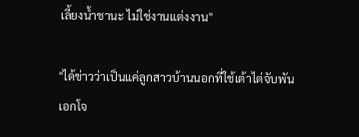เลี้ยงน้ำชานะ ไม่ใช่งานแต่งงาน"

"ได้ข่าวว่าเป็นแค่ลูกสาวบ้านนอกที่ใช้เต้าไต่จับพันเอกโจ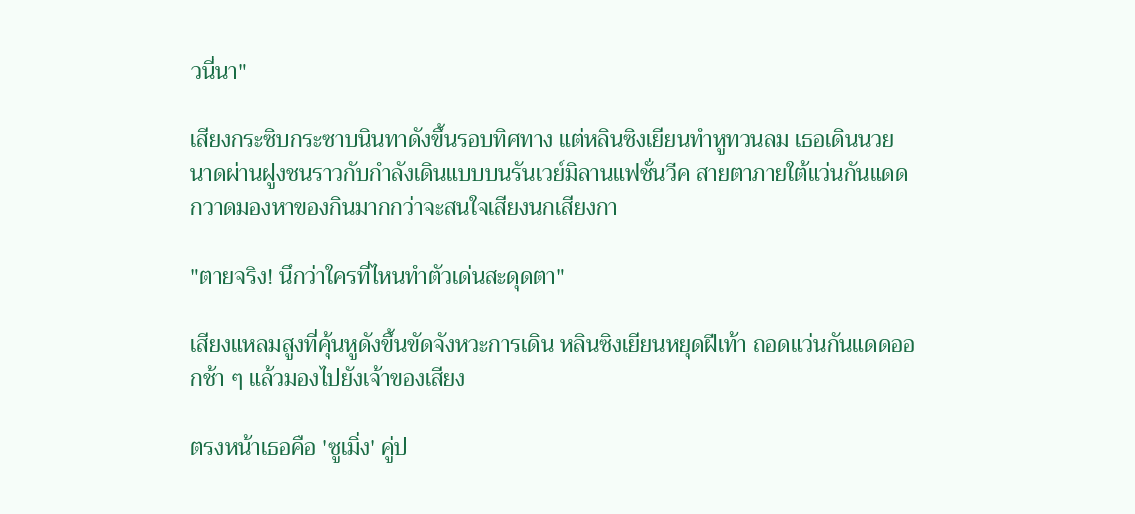วนี่นา"

เสียงกระซิบกระซาบนินทาดังขึ้นรอบทิศทาง แต่หลินซิงเยียนทำหูทวนลม เธอเดินนวยนาดผ่านฝูงชนราวกับกำลังเดินแบบบนรันเวย์มิลานแฟชั่นวีค สายตาภายใต้แว่นกันแดดกวาดมองหาของกินมากกว่าจะสนใจเสียงนกเสียงกา

"ตายจริง! นึกว่าใครที่ไหนทำตัวเด่นสะดุดตา"

เสียงแหลมสูงที่คุ้นหูดังขึ้นขัดจังหวะการเดิน หลินซิงเยียนหยุดฝีเท้า ถอดแว่นกันแดดออกช้า ๆ แล้วมองไปยังเจ้าของเสียง

ตรงหน้าเธอคือ 'ซูเมิ่ง' คู่ป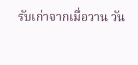รับเก่าจากเมื่อวาน วัน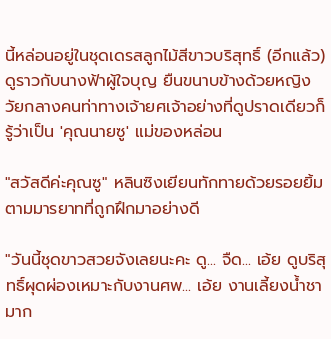นี้หล่อนอยู่ในชุดเดรสลูกไม้สีขาวบริสุทธิ์ (อีกแล้ว) ดูราวกับนางฟ้าผู้ใจบุญ ยืนขนาบข้างด้วยหญิงวัยกลางคนท่าทางเจ้ายศเจ้าอย่างที่ดูปราดเดียวก็รู้ว่าเป็น 'คุณนายซู' แม่ของหล่อน

"สวัสดีค่ะคุณซู" หลินซิงเยียนทักทายด้วยรอยยิ้มตามมารยาทที่ถูกฝึกมาอย่างดี

"วันนี้ชุดขาวสวยจังเลยนะคะ ดู... จืด... เอ้ย ดูบริสุทธิ์ผุดผ่องเหมาะกับงานศพ... เอ้ย งานเลี้ยงน้ำชามาก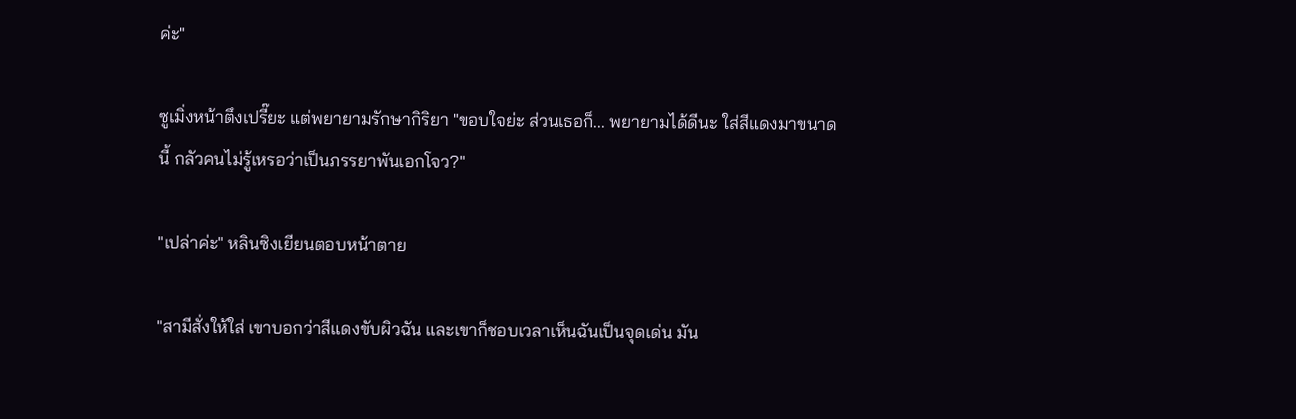ค่ะ"

ซูเมิ่งหน้าตึงเปรี๊ยะ แต่พยายามรักษากิริยา "ขอบใจย่ะ ส่วนเธอก็... พยายามได้ดีนะ ใส่สีแดงมาขนาดนี้ กลัวคนไม่รู้เหรอว่าเป็นภรรยาพันเอกโจว?"

"เปล่าค่ะ" หลินซิงเยียนตอบหน้าตาย

"สามีสั่งให้ใส่ เขาบอกว่าสีแดงขับผิวฉัน และเขาก็ชอบเวลาเห็นฉันเป็นจุดเด่น มัน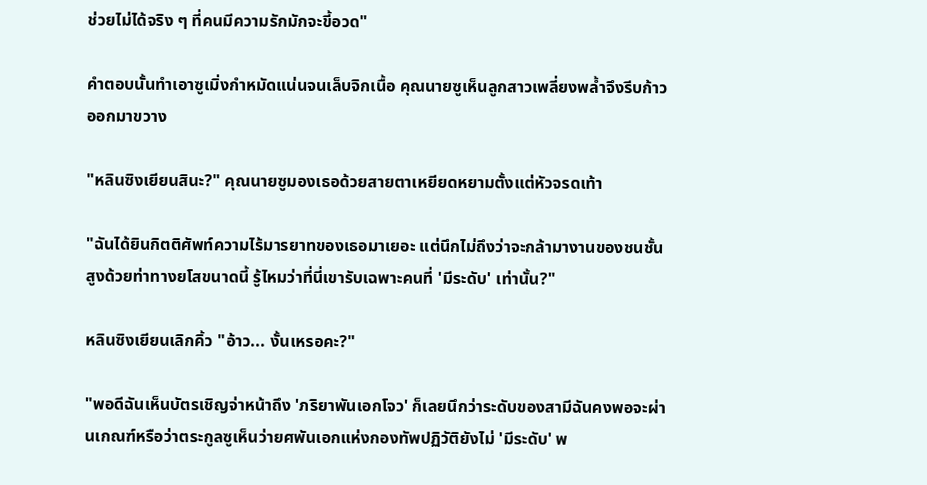ช่วยไม่ได้จริง ๆ ที่คนมีความรักมักจะขี้อวด"

คำตอบนั้นทำเอาซูเมิ่งกำหมัดแน่นจนเล็บจิกเนื้อ คุณนายซูเห็นลูกสาวเพลี่ยงพล้ำจึงรีบก้าวออกมาขวาง

"หลินซิงเยียนสินะ?" คุณนายซูมองเธอด้วยสายตาเหยียดหยามตั้งแต่หัวจรดเท้า

"ฉันได้ยินกิตติศัพท์ความไร้มารยาทของเธอมาเยอะ แต่นึกไม่ถึงว่าจะกล้ามางานของชนชั้นสูงด้วยท่าทางยโสขนาดนี้ รู้ไหมว่าที่นี่เขารับเฉพาะคนที่ 'มีระดับ' เท่านั้น?"

หลินซิงเยียนเลิกคิ้ว "อ้าว... งั้นเหรอคะ?"

"พอดีฉันเห็นบัตรเชิญจ่าหน้าถึง 'ภริยาพันเอกโจว' ก็เลยนึกว่าระดับของสามีฉันคงพอจะผ่านเกณฑ์หรือว่าตระกูลซูเห็นว่ายศพันเอกแห่งกองทัพปฏิวัติยังไม่ 'มีระดับ' พ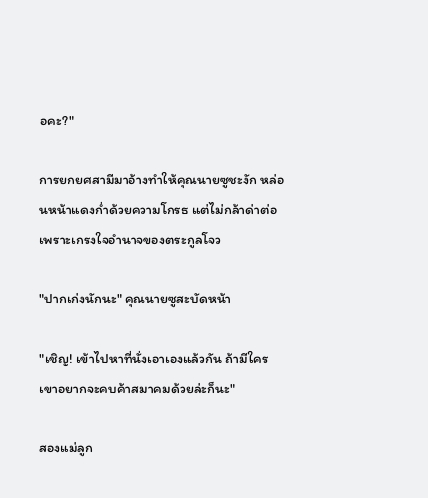อคะ?"

การยกยศสามีมาอ้างทำให้คุณนายซูชะงัก หล่อนหน้าแดงก่ำด้วยความโกรธ แต่ไม่กล้าด่าต่อเพราะเกรงใจอำนาจของตระกูลโจว

"ปากเก่งนักนะ" คุณนายซูสะบัดหน้า

"เชิญ! เข้าไปหาที่นั่งเอาเองแล้วกัน ถ้ามีใครเขาอยากจะคบค้าสมาคมด้วยล่ะก็นะ"

สองแม่ลูก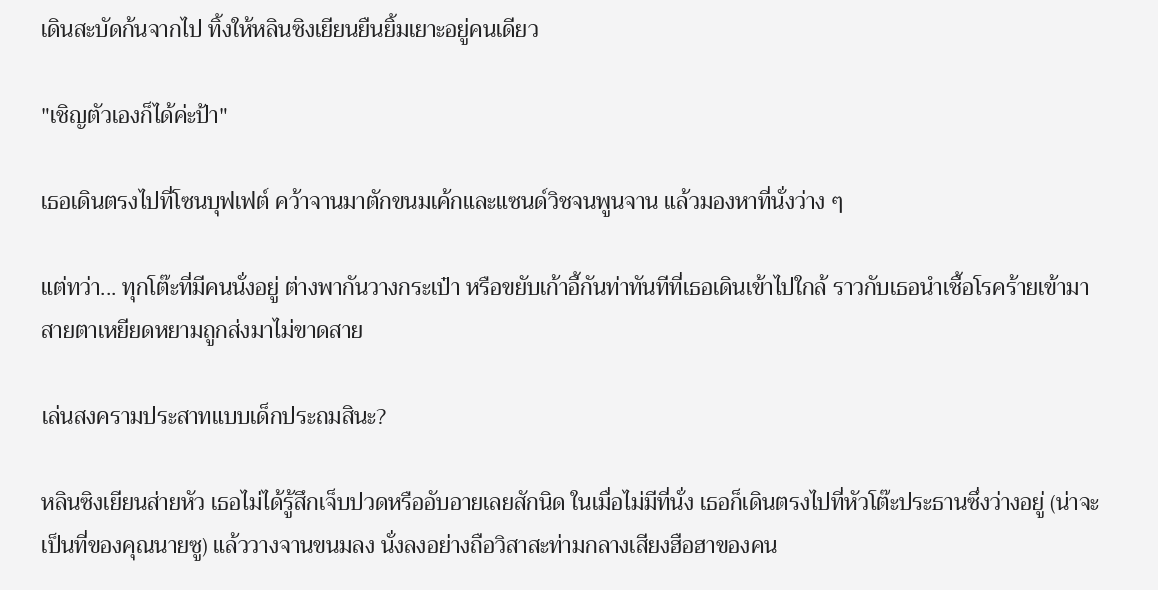เดินสะบัดก้นจากไป ทิ้งให้หลินซิงเยียนยืนยิ้มเยาะอยู่คนเดียว

"เชิญตัวเองก็ได้ค่ะป้า"

เธอเดินตรงไปที่โซนบุฟเฟต์ คว้าจานมาตักขนมเค้กและแซนด์วิชจนพูนจาน แล้วมองหาที่นั่งว่าง ๆ

แต่ทว่า... ทุกโต๊ะที่มีคนนั่งอยู่ ต่างพากันวางกระเป๋า หรือขยับเก้าอี้กันท่าทันทีที่เธอเดินเข้าไปใกล้ ราวกับเธอนำเชื้อโรคร้ายเข้ามา สายตาเหยียดหยามถูกส่งมาไม่ขาดสาย

เล่นสงครามประสาทแบบเด็กประถมสินะ?

หลินซิงเยียนส่ายหัว เธอไม่ได้รู้สึกเจ็บปวดหรืออับอายเลยสักนิด ในเมื่อไม่มีที่นั่ง เธอก็เดินตรงไปที่หัวโต๊ะประธานซึ่งว่างอยู่ (น่าจะเป็นที่ของคุณนายซู) แล้ววางจานขนมลง นั่งลงอย่างถือวิสาสะท่ามกลางเสียงฮือฮาของคน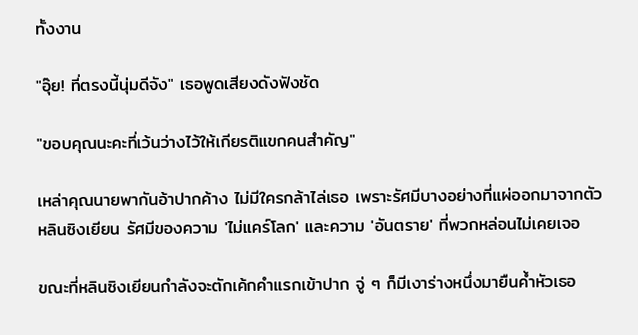ทั้งงาน

"อุ๊ย! ที่ตรงนี้นุ่มดีจัง" เธอพูดเสียงดังฟังชัด

"ขอบคุณนะคะที่เว้นว่างไว้ให้เกียรติแขกคนสำคัญ"

เหล่าคุณนายพากันอ้าปากค้าง ไม่มีใครกล้าไล่เธอ เพราะรัศมีบางอย่างที่แผ่ออกมาจากตัวหลินซิงเยียน รัศมีของความ 'ไม่แคร์โลก' และความ 'อันตราย' ที่พวกหล่อนไม่เคยเจอ

ขณะที่หลินซิงเยียนกำลังจะตักเค้กคำแรกเข้าปาก จู่ ๆ ก็มีเงาร่างหนึ่งมายืนค้ำหัวเธอ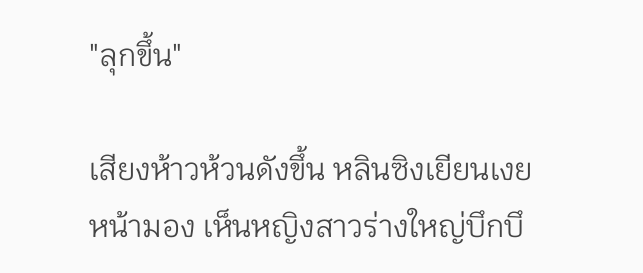"ลุกขึ้น"

เสียงห้าวห้วนดังขึ้น หลินซิงเยียนเงยหน้ามอง เห็นหญิงสาวร่างใหญ่บึกบึ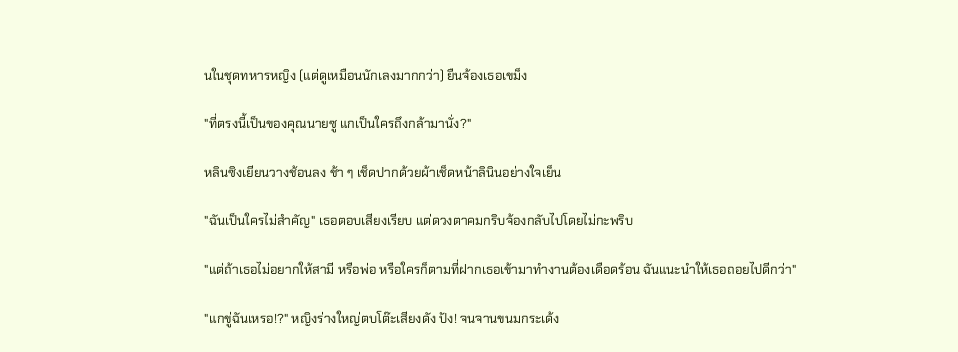นในชุดทหารหญิง (แต่ดูเหมือนนักเลงมากกว่า) ยืนจ้องเธอเขม็ง

"ที่ตรงนี้เป็นของคุณนายซู แกเป็นใครถึงกล้ามานั่ง?"

หลินซิงเยียนวางช้อนลง ช้า ๆ เช็ดปากด้วยผ้าเช็ดหน้าลินินอย่างใจเย็น

"ฉันเป็นใครไม่สำคัญ" เธอตอบเสียงเรียบ แต่ดวงตาคมกริบจ้องกลับไปโดยไม่กะพริบ

"แต่ถ้าเธอไม่อยากให้สามี หรือพ่อ หรือใครก็ตามที่ฝากเธอเข้ามาทำงานต้องเดือดร้อน ฉันแนะนำให้เธอถอยไปดีกว่า"

"แกขู่ฉันเหรอ!?" หญิงร่างใหญ่ตบโต๊ะเสียงดัง ปัง! จนจานขนมกระเด้ง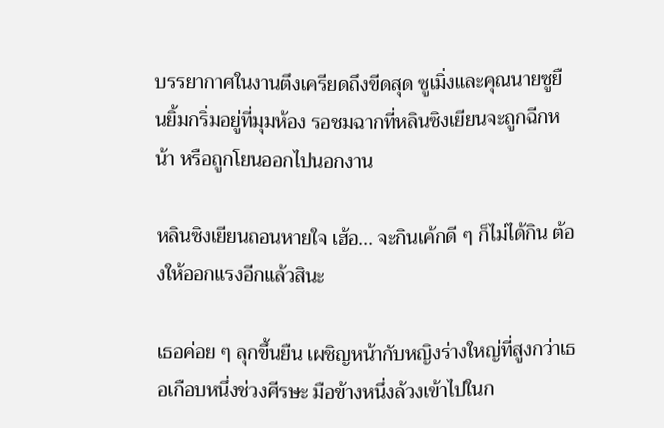บรรยากาศในงานตึงเครียดถึงขีดสุด ซูเมิ่งและคุณนายซูยืนยิ้มกริ่มอยู่ที่มุมห้อง รอชมฉากที่หลินซิงเยียนจะถูกฉีกหน้า หรือถูกโยนออกไปนอกงาน

หลินซิงเยียนถอนหายใจ เฮ้อ... จะกินเค้กดี ๆ ก็ไม่ได้กิน ต้องให้ออกแรงอีกแล้วสินะ

เธอค่อย ๆ ลุกขึ้นยืน เผชิญหน้ากับหญิงร่างใหญ่ที่สูงกว่าเธอเกือบหนึ่งช่วงศีรษะ มือข้างหนึ่งล้วงเข้าไปในก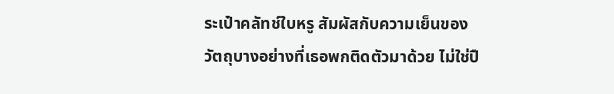ระเป๋าคลัทช์ใบหรู สัมผัสกับความเย็นของวัตถุบางอย่างที่เธอพกติดตัวมาด้วย ไม่ใช่ปื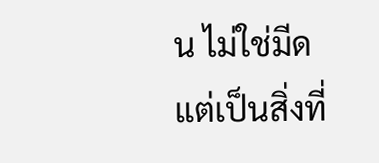น ไม่ใช่มีด แต่เป็นสิ่งที่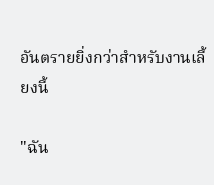อันตรายยิ่งกว่าสำหรับงานเลี้ยงนี้

"ฉัน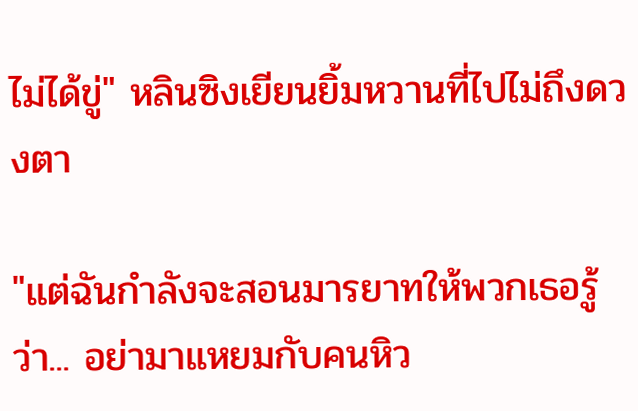ไม่ได้ขู่" หลินซิงเยียนยิ้มหวานที่ไปไม่ถึงดวงตา

"แต่ฉันกำลังจะสอนมารยาทให้พวกเธอรู้ว่า... อย่ามาแหยมกับคนหิว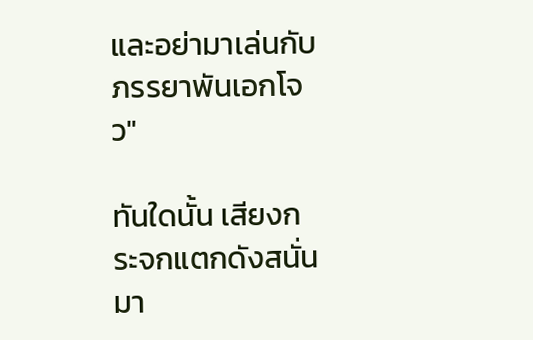และอย่ามาเล่นกับภรรยาพันเอกโจว"

ทันใดนั้น เสียงกระจกแตกดังสนั่นมา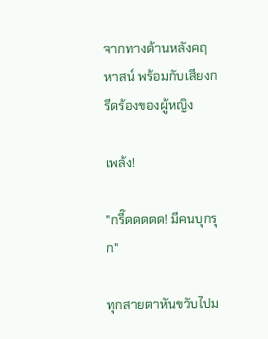จากทางด้านหลังคฤหาสน์ พร้อมกับเสียงกรีดร้องของผู้หญิง

เพล้ง!

"กรี๊ดดดดด! มีคนบุกรุก"

ทุกสายตาหันขวับไปม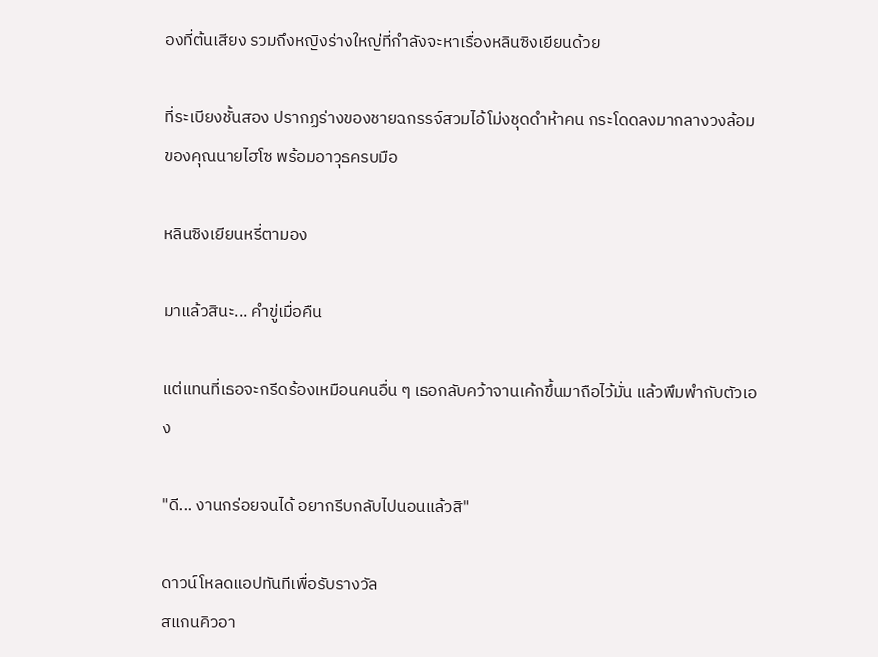องที่ต้นเสียง รวมถึงหญิงร่างใหญ่ที่กำลังจะหาเรื่องหลินซิงเยียนด้วย

ที่ระเบียงชั้นสอง ปรากฏร่างของชายฉกรรจ์สวมไอ้โม่งชุดดำห้าคน กระโดดลงมากลางวงล้อมของคุณนายไฮโซ พร้อมอาวุธครบมือ

หลินซิงเยียนหรี่ตามอง

มาแล้วสินะ... คำขู่เมื่อคืน

แต่แทนที่เธอจะกรีดร้องเหมือนคนอื่น ๆ เธอกลับคว้าจานเค้กขึ้นมาถือไว้มั่น แล้วพึมพำกับตัวเอง

"ดี... งานกร่อยจนได้ อยากรีบกลับไปนอนแล้วสิ"

ดาวน์โหลดแอปทันทีเพื่อรับรางวัล
สแกนคิวอา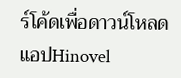ร์โค้ดเพื่อดาวน์โหลดแอปHinovel